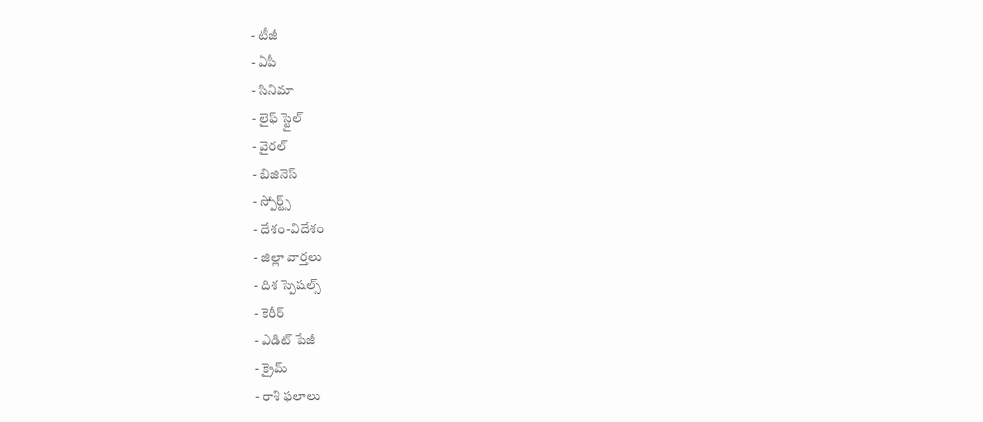- టీజీ
- ఏపీ
- సినిమా
- లైఫ్ స్టైల్
- వైరల్
- బిజినెస్
- స్పోర్ట్స్
- దేశం-విదేశం
- జిల్లా వార్తలు
- దిశ స్పెషల్స్
- కెరీర్
- ఎడిట్ పేజీ
- క్రైమ్
- రాశి ఫలాలు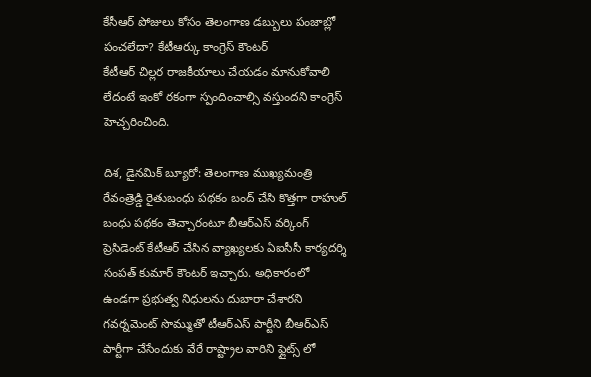కేసీఆర్ పోజులు కోసం తెలంగాణ డబ్బులు పంజాబ్లో పంచలేదా? కేటీఆర్కు కాంగ్రెస్ కౌంటర్
కేటీఆర్ చిల్లర రాజకీయాలు చేయడం మానుకోవాలి లేదంటే ఇంకో రకంగా స్పందించాల్సి వస్తుందని కాంగ్రెస్ హెచ్చరించింది.

దిశ, డైనమిక్ బ్యూరో: తెలంగాణ ముఖ్యమంత్రి రేవంత్రెడ్డి రైతుబంధు పథకం బంద్ చేసి కొత్తగా రాహుల్ బంధు పథకం తెచ్చారంటూ బీఆర్ఎస్ వర్కింగ్ ప్రెసిడెంట్ కేటీఆర్ చేసిన వ్యాఖ్యలకు ఏఐసీసీ కార్యదర్శి సంపత్ కుమార్ కౌంటర్ ఇచ్చారు. అధికారంలో ఉండగా ప్రభుత్వ నిధులను దుబారా చేశారని గవర్నమెంట్ సొమ్ముతో టీఆర్ఎస్ పార్టీని బీఆర్ఎస్ పార్టీగా చేసేందుకు వేరే రాష్ట్రాల వారిని ఫ్లైట్స్ లో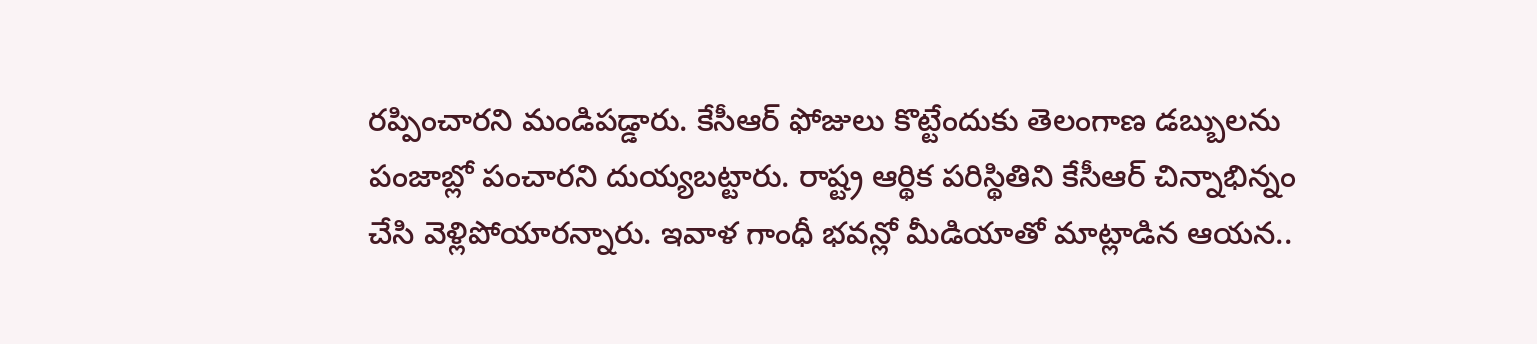రప్పించారని మండిపడ్డారు. కేసీఆర్ ఫోజులు కొట్టేందుకు తెలంగాణ డబ్బులను పంజాబ్లో పంచారని దుయ్యబట్టారు. రాష్ట్ర ఆర్థిక పరిస్థితిని కేసీఆర్ చిన్నాభిన్నం చేసి వెళ్లిపోయారన్నారు. ఇవాళ గాంధీ భవన్లో మీడియాతో మాట్లాడిన ఆయన..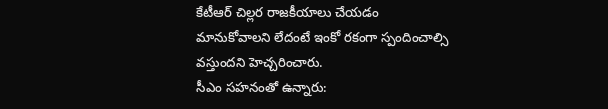కేటీఆర్ చిల్లర రాజకీయాలు చేయడం మానుకోవాలని లేదంటే ఇంకో రకంగా స్పందించాల్సి వస్తుందని హెచ్చరించారు.
సీఎం సహనంతో ఉన్నారు: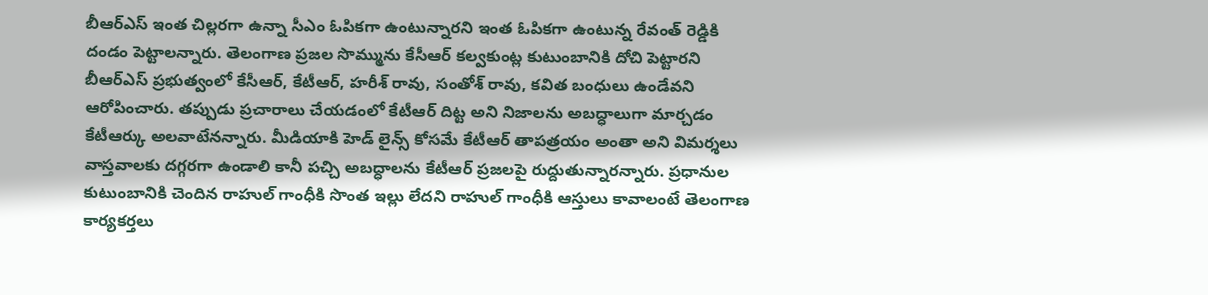బీఆర్ఎస్ ఇంత చిల్లరగా ఉన్నా సీఎం ఓపికగా ఉంటున్నారని ఇంత ఓపికగా ఉంటున్న రేవంత్ రెడ్డికి దండం పెట్టాలన్నారు. తెలంగాణ ప్రజల సొమ్మును కేసీఆర్ కల్వకుంట్ల కుటుంబానికి దోచి పెట్టారని బీఆర్ఎస్ ప్రభుత్వంలో కేసీఆర్, కేటీఆర్, హరీశ్ రావు, సంతోశ్ రావు, కవిత బంధులు ఉండేవని ఆరోపించారు. తప్పుడు ప్రచారాలు చేయడంలో కేటీఆర్ దిట్ట అని నిజాలను అబద్ధాలుగా మార్చడం కేటీఆర్కు అలవాటేనన్నారు. మీడియాకి హెడ్ లైన్స్ కోసమే కేటీఆర్ తాపత్రయం అంతా అని విమర్శలు వాస్తవాలకు దగ్గరగా ఉండాలి కానీ పచ్చి అబద్ధాలను కేటీఆర్ ప్రజలపై రుద్దుతున్నారన్నారు. ప్రధానుల కుటుంబానికి చెందిన రాహుల్ గాంధీకి సొంత ఇల్లు లేదని రాహుల్ గాంధీకి ఆస్తులు కావాలంటే తెలంగాణ కార్యకర్తలు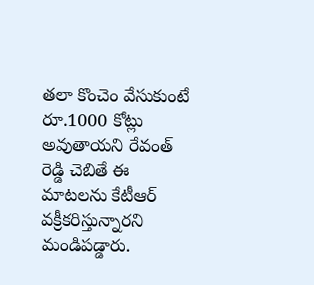తలా కొంచెం వేసుకుంటే రూ.1000 కోట్లు అవుతాయని రేవంత్ రెడ్డి చెబితే ఈ మాటలను కేటీఆర్ వక్రీకరిస్తున్నారని మండిపడ్డారు.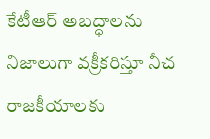కేటీఆర్ అబద్ధాలను నిజాలుగా వక్రీకరిస్తూ నీచ రాజకీయాలకు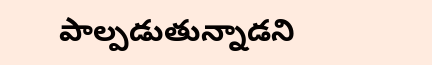పాల్పడుతున్నాడని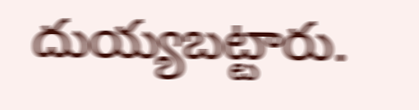దుయ్యబట్టారు.